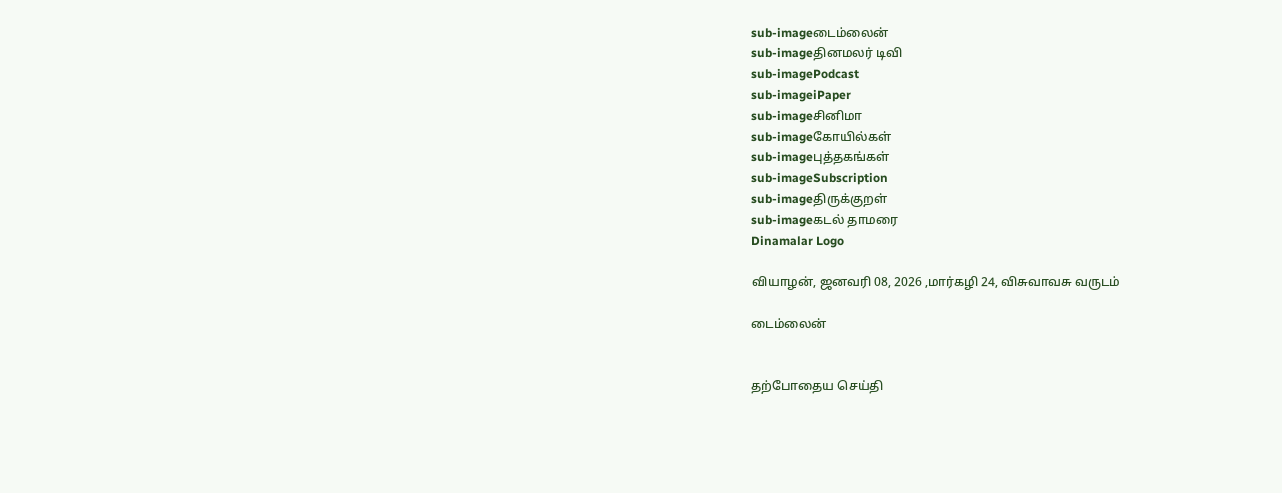sub-imageடைம்லைன்
sub-imageதினமலர் டிவி
sub-imagePodcast
sub-imageiPaper
sub-imageசினிமா
sub-imageகோயில்கள்
sub-imageபுத்தகங்கள்
sub-imageSubscription
sub-imageதிருக்குறள்
sub-imageகடல் தாமரை
Dinamalar Logo

வியாழன், ஜனவரி 08, 2026 ,மார்கழி 24, விசுவாவசு வருடம்

டைம்லைன்


தற்போதைய செய்தி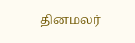தினமலர்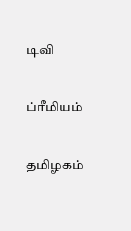டிவி


ப்ரீமியம்


தமிழகம்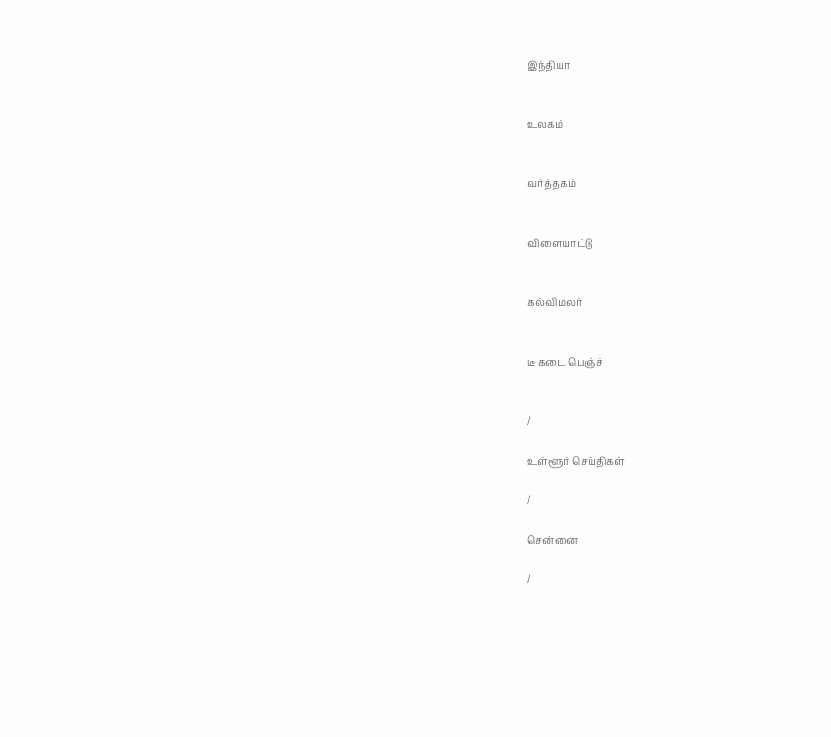இந்தியா


உலகம்


வர்த்தகம்


விளையாட்டு


கல்விமலர்


டீ கடை பெஞ்ச்


/

உள்ளூர் செய்திகள்

/

சென்னை

/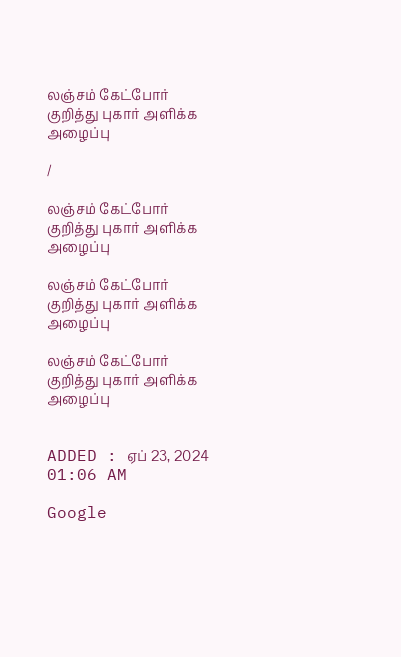லஞ்சம் கேட்போர் குறித்து புகார் அளிக்க அழைப்பு

/

லஞ்சம் கேட்போர் குறித்து புகார் அளிக்க அழைப்பு

லஞ்சம் கேட்போர் குறித்து புகார் அளிக்க அழைப்பு

லஞ்சம் கேட்போர் குறித்து புகார் அளிக்க அழைப்பு


ADDED : ஏப் 23, 2024 01:06 AM

Google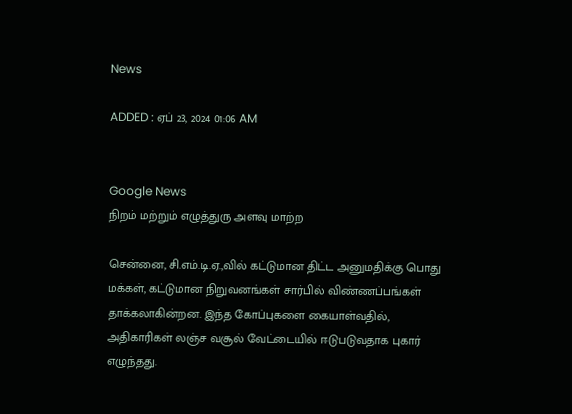News

ADDED : ஏப் 23, 2024 01:06 AM


Google News
நிறம் மற்றும் எழுத்துரு அளவு மாற்ற

சென்னை, சி.எம்.டி.ஏ.,வில் கட்டுமான திட்ட அனுமதிக்கு பொது மக்கள், கட்டுமான நிறுவனங்கள் சார்பில் விண்ணப்பங்கள் தாக்கலாகின்றன. இந்த கோப்புகளை கையாள்வதில், அதிகாரிகள் லஞ்ச வசூல் வேட்டையில் ஈடுபடுவதாக புகார் எழுந்தது.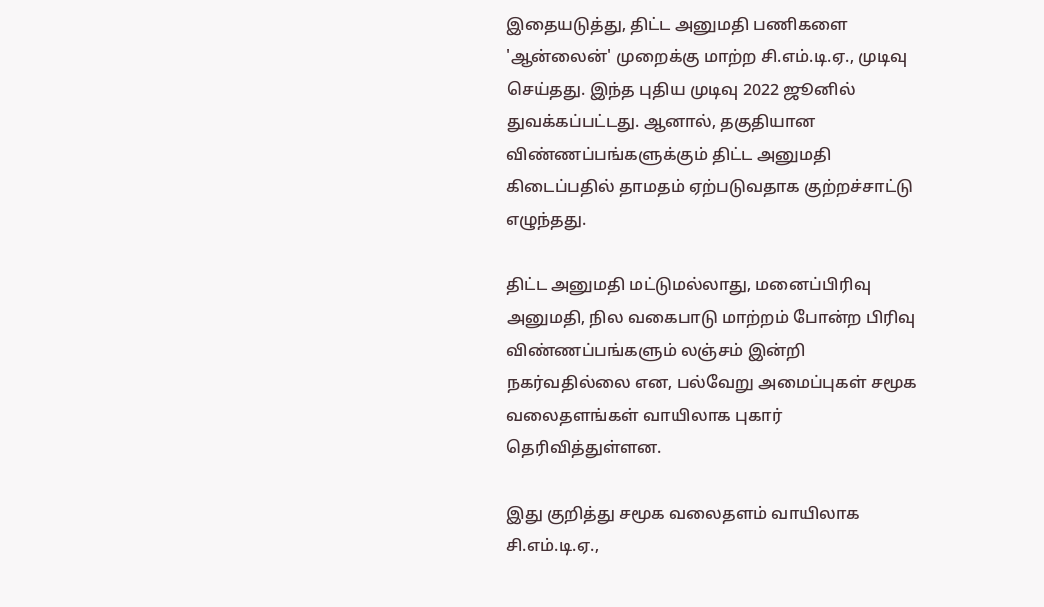இதையடுத்து, திட்ட அனுமதி பணிகளை 'ஆன்லைன்' முறைக்கு மாற்ற சி.எம்.டி.ஏ., முடிவு செய்தது. இந்த புதிய முடிவு 2022 ஜூனில் துவக்கப்பட்டது. ஆனால், தகுதியான விண்ணப்பங்களுக்கும் திட்ட அனுமதி கிடைப்பதில் தாமதம் ஏற்படுவதாக குற்றச்சாட்டு எழுந்தது.

திட்ட அனுமதி மட்டுமல்லாது, மனைப்பிரிவு அனுமதி, நில வகைபாடு மாற்றம் போன்ற பிரிவு விண்ணப்பங்களும் லஞ்சம் இன்றி நகர்வதில்லை என, பல்வேறு அமைப்புகள் சமூக வலைதளங்கள் வாயிலாக புகார் தெரிவித்துள்ளன.

இது குறித்து சமூக வலைதளம் வாயிலாக சி.எம்.டி.ஏ.,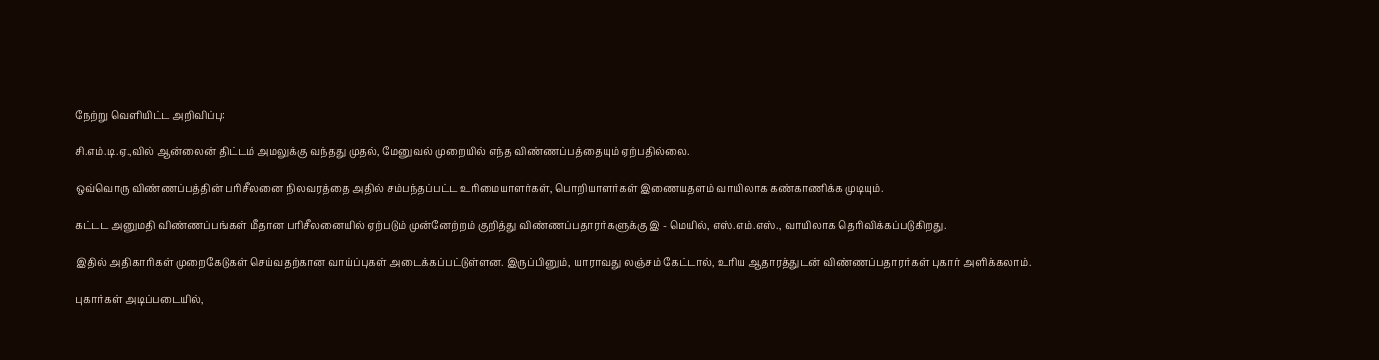நேற்று வெளியிட்ட அறிவிப்பு:

சி.எம்.டி.ஏ.,வில் ஆன்லைன் திட்டம் அமலுக்கு வந்தது முதல், மேனுவல் முறையில் எந்த விண்ணப்பத்தையும் ஏற்பதில்லை.

ஒவ்வொரு விண்ணப்பத்தின் பரிசீலனை நிலவரத்தை அதில் சம்பந்தப்பட்ட உரிமையாளர்கள், பொறியாளர்கள் இணையதளம் வாயிலாக கண்காணிக்க முடியும்.

கட்டட அனுமதி விண்ணப்பங்கள் மீதான பரிசீலனையில் ஏற்படும் முன்னேற்றம் குறித்து விண்ணப்பதாரர்களுக்கு இ - மெயில், எஸ்.எம்.எஸ்., வாயிலாக தெரிவிக்கப்படுகிறது.

இதில் அதிகாரிகள் முறைகேடுகள் செய்வதற்கான வாய்ப்புகள் அடைக்கப்பட்டுள்ளன. இருப்பினும், யாராவது லஞ்சம் கேட்டால், உரிய ஆதாரத்துடன் விண்ணப்பதாரர்கள் புகார் அளிக்கலாம்.

புகார்கள் அடிப்படையில்,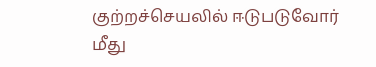குற்றச்செயலில் ஈடுபடுவோர் மீது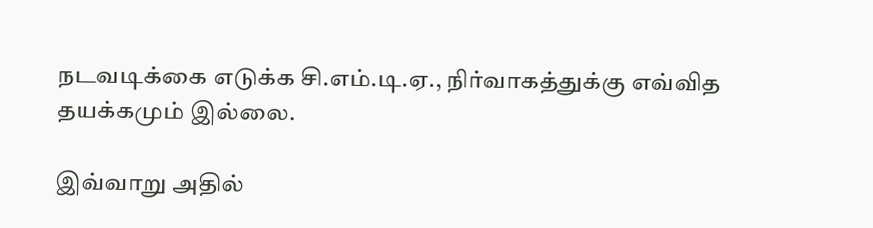நடவடிக்கை எடுக்க சி.எம்.டி.ஏ., நிர்வாகத்துக்கு எவ்வித தயக்கமும் இல்லை.

இவ்வாறு அதில்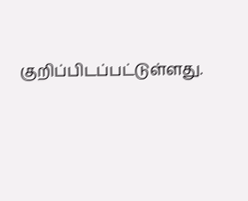குறிப்பிடப்பட்டுள்ளது.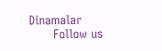Dinamalar
      Follow us